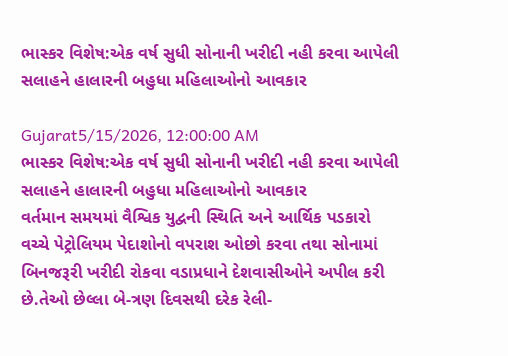ભાસ્કર વિશેષ:એક વર્ષ સુધી સોનાની ખરીદી નહી કરવા આપેલી સલાહને હાલારની બહુધા મહિલાઓનો આવકાર

Gujarat5/15/2026, 12:00:00 AM
ભાસ્કર વિશેષ:એક વર્ષ સુધી સોનાની ખરીદી નહી કરવા આપેલી સલાહને હાલારની બહુધા મહિલાઓનો આવકાર
વર્તમાન સમયમાં વૈશ્વિક યુદ્વની સ્થિતિ અને આર્થિક પડકારો વચ્ચે પેટ્રોલિયમ પેદાશોનો વપરાશ ઓછો કરવા તથા સોનામાં બિનજરૂરી ખરીદી રોકવા વડાપ્રધાને દેશવાસીઓને અપીલ કરી છે.તેઓ છેલ્લા બે-ત્રણ દિવસથી દરેક રેલી-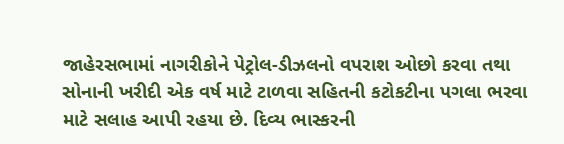જાહેરસભામાં નાગરીકોને પેટ્રોલ-ડીઝલનો વપરાશ ઓછો કરવા તથા સોનાની ખરીદી એક વર્ષ માટે ટાળવા સહિતની કટોકટીના પગલા ભરવા માટે સલાહ આપી રહયા છે. દિવ્ય ભાસ્કરની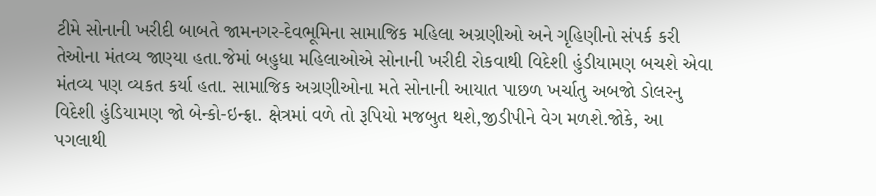ટીમે સોનાની ખરીદી બાબતે જામનગર-દેવભૂમિના સામાજિક મહિલા અગ્રણીઓ અને ગૃહિણીનો સંપર્ક કરી તેઓના મંતવ્ય જાણ્યા હતા.જેમાં બહુધા મહિલાઓએ સોનાની ખરીદી રોકવાથી વિદેશી હુંડીયામણ બચશે એવા મંતવ્ય પણ વ્યકત કર્યા હતા. સામાજિક અગ્રણીઓના મતે સોનાની આયાત પાછળ ખર્ચાતુ અબજો ડોલરનુ વિદેશી હુંડિયામણ જો બેન્કો-ઇન્ફ્રા. ક્ષેત્રમાં વળે તો રૂપિયો મજબુત થશે,જીડીપીને વેગ મળશે.જોકે, આ પગલાથી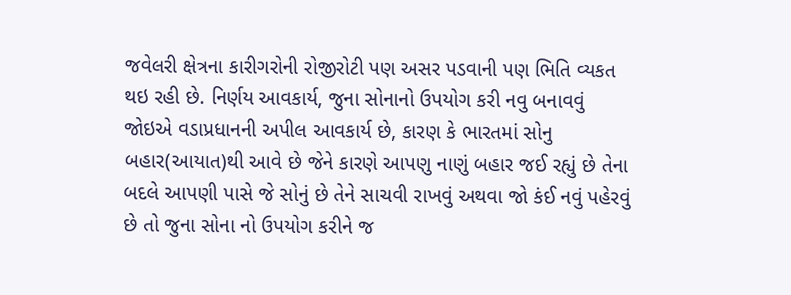જવેલરી ક્ષેત્રના કારીગરોની રોજીરોટી પણ અસર પડવાની પણ ભિતિ વ્યકત થઇ રહી છે. નિર્ણય આવકાર્ય, જુના સોનાનો ઉપયોગ કરી નવુ બનાવવું જોઇએ વડાપ્રધાનની અપીલ આવકાર્ય છે, કારણ કે ભારતમાં સોનુ બહાર(આયાત)થી આવે છે જેને કારણે આપણુ નાણું બહાર જઈ રહ્યું છે તેના બદલે આપણી પાસે જે સોનું છે તેને સાચવી રાખવું અથવા જો કંઈ નવું પહેરવું છે તો જુના સોના નો ઉપયોગ કરીને જ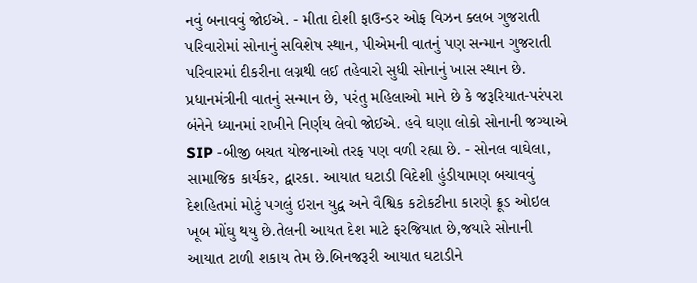નવું બનાવવું જોઈએ. - મીતા દોશી ફાઉન્ડર ઓફ વિઝન ક્લબ ગુજરાતી પરિવારોમાં સોનાનું સવિશેષ સ્થાન, પીએમની વાતનું પણ સન્માન ગુજરાતી પરિવારમાં દીકરીના લગ્નથી લઈ તહેવારો સુધી સોનાનું ખાસ સ્થાન છે. પ્રધાનમંત્રીની વાતનું સન્માન છે, પરંતુ મહિલાઓ માને છે કે જરૂરિયાત-પરંપરા બંનેને ધ્યાનમાં રાખીને નિર્ણય લેવો જોઈએ. હવે ઘણા લોકો સોનાની જગ્યાએ SIP -બીજી બચત યોજનાઓ તરફ પણ વળી રહ્યા છે. - સોનલ વાઘેલા, સામાજિક કાર્યકર, દ્વારકા. આયાત ઘટાડી વિદેશી હુંડીયામણ બચાવવું દેશહિતમાં મોટું પગલું ઇરાન યુદ્વ અને વૈશ્વિક કટોકટીના કારણે ક્રૂડ ઓઇલ ખૂબ મોંઘુ થયુ છે.તેલની આયત દેશ માટે ફરજિયાત છે,જયારે સોનાની આયાત ટાળી શકાય તેમ છે.બિનજરૂરી આયાત ઘટાડીને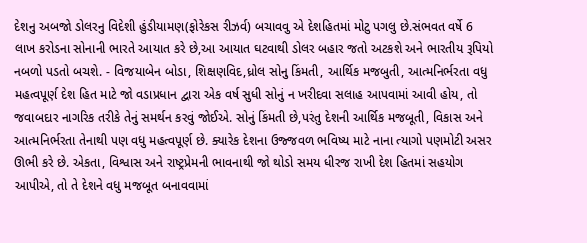દેશનુ અબજો ડોલરનુ વિદેશી હુંડીયામણ(ફોરેકસ રીઝર્વ) બચાવવુ એ દેશહિતમાં મોટુ પગલુ છે.સંભવત વર્ષે 6 લાખ કરોડના સોનાની ભારતે આયાત કરે છે,આ આયાત ઘટવાથી ડોલર બહાર જતો અટકશે અને ભારતીય રૂપિયો નબળો પડતો બચશે. - વિજયાબેન બોડા, શિક્ષણવિદ,ધ્રોલ સોનુ કિંમતી, આર્થિક મજબુતી, આત્મનિર્ભરતા વધુ મહત્વપૂર્ણ દેશ હિત માટે જો વડાપ્રધાન દ્વારા એક વર્ષ સુધી સોનું ન ખરીદવા સલાહ આપવામાં આવી હોય, તો જવાબદાર નાગરિક તરીકે તેનું સમર્થન કરવું જોઈએ. સોનું કિંમતી છે,પરંતુ દેશની આર્થિક મજબૂતી, વિકાસ અને આત્મનિર્ભરતા તેનાથી પણ વધુ મહત્વપૂર્ણ છે. ક્યારેક દેશના ઉજ્જવળ ભવિષ્ય માટે નાના ત્યાગો પણમોટી અસર ઊભી કરે છે. એકતા, વિશ્વાસ અને રાષ્ટ્રપ્રેમની ભાવનાથી જો થોડો સમય ધીરજ રાખી દેશ હિતમાં સહયોગ આપીએ, તો તે દેશને વધુ મજબૂત બનાવવામાં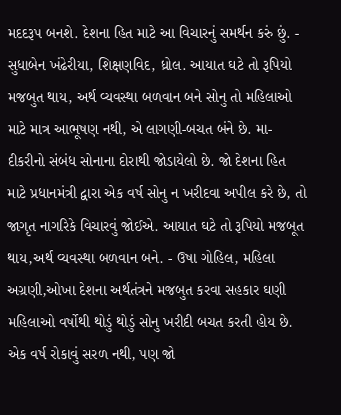મદદરૂપ બનશે. દેશના હિત માટે આ વિચારનું સમર્થન કરું છું. - સુધાબેન ખંઢેરીયા, શિક્ષણવિદ, ધ્રોલ. આયાત ઘટે તો રૂપિયો મજબુત થાય, અર્થ વ્યવસ્થા બળવાન બને સોનુ તો મહિલાઓ માટે માત્ર આભૂષણ નથી, એ લાગણી-બચત બંને છે. મા-દીકરીનો સંબંધ સોનાના દોરાથી જોડાયેલો છે. જો દેશના હિત માટે પ્રધાનમંત્રી દ્વારા એક વર્ષ સોનુ ન ખરીદવા અપીલ કરે છે, તો જાગૃત નાગરિકે વિચારવું જોઈએ. આયાત ઘટે તો રૂપિયો મજબૂત થાય,અર્થ વ્યવસ્થા બળવાન બને. - ઉષા ગોહિલ, મહિલા અગ્રણી,ઓખા દેશના અર્થતંત્રને મજબુત કરવા સહકાર ઘણી મહિલાઓ વર્ષોથી થોડું થોડું સોનુ ખરીદી બચત કરતી હોય છે. એક વર્ષ રોકાવું સરળ નથી, પણ જો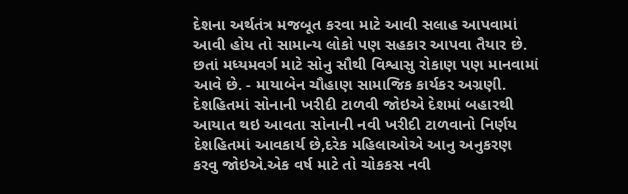દેશના અર્થતંત્ર મજબૂત કરવા માટે આવી સલાહ આપવામાં આવી હોય તો સામાન્ય લોકો પણ સહકાર આપવા તૈયાર છે. છતાં મધ્યમવર્ગ માટે સોનુ સૌથી વિશ્વાસુ રોકાણ પણ માનવામાં આવે છે. - માયાબેન ચૌહાણ સામાજિક કાર્યકર અગ્રણી. દેશહિતમાં સોનાની ખરીદી ટાળવી જોઇએ દેશમાં બહારથી આયાત થઇ આવતા સોનાની નવી ખરીદી ટાળવાનો નિર્ણય દેશહિતમાં આવકાર્ય છે,દરેક મહિલાઓએ આનુ અનુકરણ કરવુ જોઇએ.એક વર્ષ માટે તો ચોકકસ નવી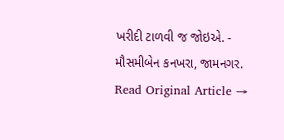ખરીદી ટાળવી જ જોઇએ. - મૌસમીબેન કનખરા, જામનગર.
Read Original Article →